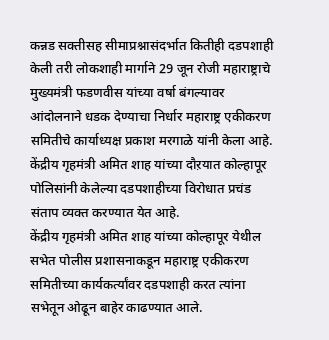कन्नड सक्तीसह सीमाप्रश्नासंदर्भात कितीही दडपशाही केली तरी लोकशाही मार्गाने 29 जून रोजी महाराष्ट्राचे मुख्यमंत्री फडणवीस यांच्या वर्षा बंगल्यावर आंदोलनाने धडक देण्याचा निर्धार महाराष्ट्र एकीकरण समितीचे कार्याध्यक्ष प्रकाश मरगाळे यांनी केला आहे. केंद्रीय गृहमंत्री अमित शाह यांच्या दौऱयात कोल्हापूर पोलिसांनी केलेल्या दडपशाहीच्या विरोधात प्रचंड संताप व्यक्त करण्यात येत आहे.
केंद्रीय गृहमंत्री अमित शाह यांच्या कोल्हापूर येथील सभेत पोलीस प्रशासनाकडून महाराष्ट्र एकीकरण समितीच्या कार्यकर्त्यांवर दडपशाही करत त्यांना सभेतून ओढून बाहेर काढण्यात आले.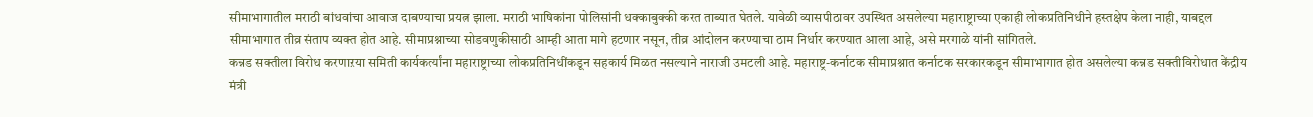सीमाभागातील मराठी बांधवांचा आवाज दाबण्याचा प्रयत्न झाला. मराठी भाषिकांना पोलिसांनी धक्काबुक्की करत ताब्यात घेतले. यावेळी व्यासपीठावर उपस्थित असलेल्या महाराष्ट्राच्या एकाही लोकप्रतिनिधीने हस्तक्षेप केला नाही, याबद्दल सीमाभागात तीव्र संताप व्यक्त होत आहे. सीमाप्रश्नाच्या सोडवणुकीसाठी आम्ही आता मागे हटणार नसून, तीव्र आंदोलन करण्याचा ठाम निर्धार करण्यात आला आहे, असे मरगाळे यांनी सांगितले.
कन्नड सक्तीला विरोध करणाऱया समिती कार्यकर्त्यांना महाराष्ट्राच्या लोकप्रतिनिधींकडून सहकार्य मिळत नसल्याने नाराजी उमटली आहे. महाराष्ट्र-कर्नाटक सीमाप्रश्नात कर्नाटक सरकारकडून सीमाभागात होत असलेल्या कन्नड सक्तीविरोधात केंद्रीय मंत्री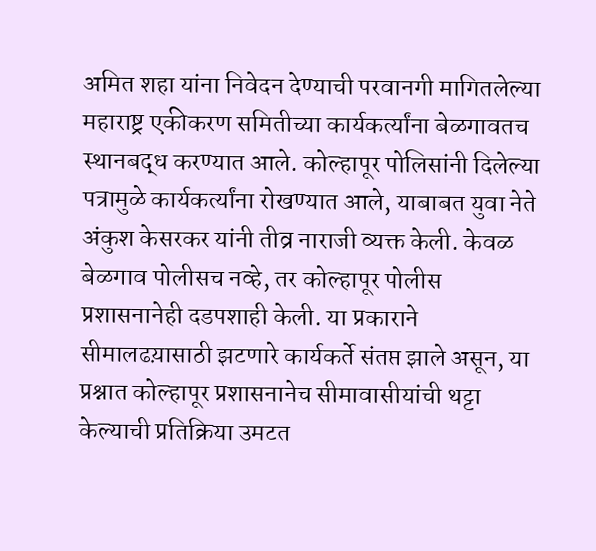अमित शहा यांना निवेदन देण्याची परवानगी मागितलेल्या महाराष्ट्र एकीकरण समितीच्या कार्यकर्त्यांना बेळगावतच स्थानबद्ध करण्यात आले. कोल्हापूर पोलिसांनी दिलेल्या पत्रामुळे कार्यकर्त्यांना रोखण्यात आले, याबाबत युवा नेते अंकुश केसरकर यांनी तीव्र नाराजी व्यक्त केली. केवळ बेळगाव पोलीसच नव्हे, तर कोल्हापूर पोलीस प्रशासनानेही दडपशाही केली. या प्रकाराने सीमालढय़ासाठी झटणारे कार्यकर्ते संतप्त झाले असून, या प्रश्नात कोल्हापूर प्रशासनानेच सीमावासीयांची थट्टा केल्याची प्रतिक्रिया उमटत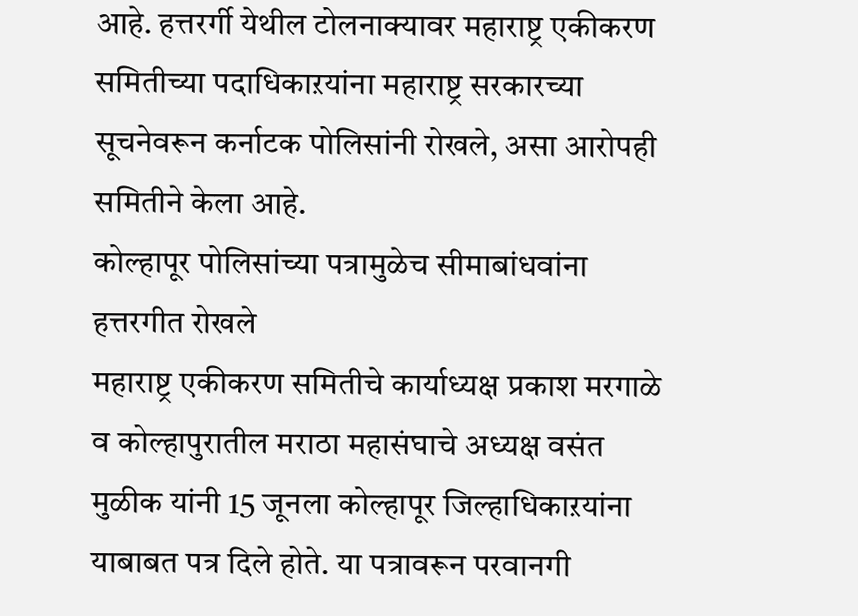आहे. हत्तरर्गी येथील टोलनाक्यावर महाराष्ट्र एकीकरण समितीच्या पदाधिकाऱयांना महाराष्ट्र सरकारच्या सूचनेवरून कर्नाटक पोलिसांनी रोखले, असा आरोपही समितीने केला आहे.
कोल्हापूर पोलिसांच्या पत्रामुळेच सीमाबांधवांना हत्तरगीत रोखले
महाराष्ट्र एकीकरण समितीचे कार्याध्यक्ष प्रकाश मरगाळे व कोल्हापुरातील मराठा महासंघाचे अध्यक्ष वसंत मुळीक यांनी 15 जूनला कोल्हापूर जिल्हाधिकाऱयांना याबाबत पत्र दिले होते. या पत्रावरून परवानगी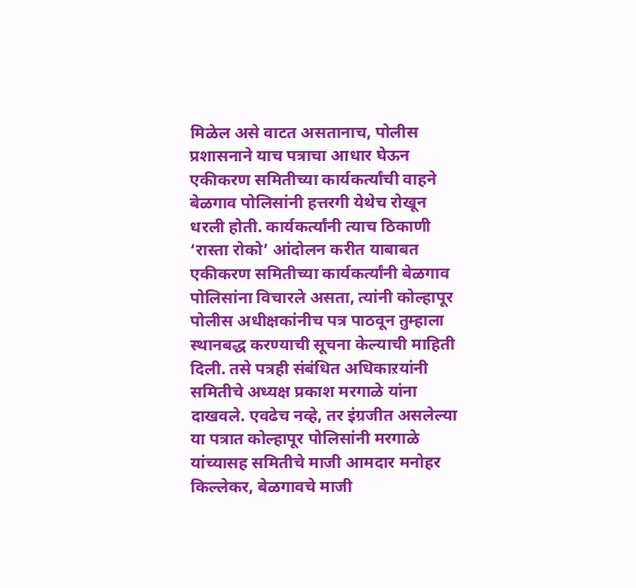मिळेल असे वाटत असतानाच, पोलीस प्रशासनाने याच पत्राचा आधार घेऊन एकीकरण समितीच्या कार्यकर्त्यांची वाहने बेळगाव पोलिसांनी हत्तरगी येथेच रोखून धरली होती. कार्यकर्त्यांनी त्याच ठिकाणी ‘रास्ता रोको’ आंदोलन करीत याबाबत एकीकरण समितीच्या कार्यकर्त्यांनी बेळगाव पोलिसांना विचारले असता, त्यांनी कोल्हापूर पोलीस अधीक्षकांनीच पत्र पाठवून तुम्हाला स्थानबद्ध करण्याची सूचना केल्याची माहिती दिली. तसे पत्रही संबंधित अधिकाऱयांनी समितीचे अध्यक्ष प्रकाश मरगाळे यांना दाखवले. एवढेच नव्हे, तर इंग्रजीत असलेल्या या पत्रात कोल्हापूर पोलिसांनी मरगाळे यांच्यासह समितीचे माजी आमदार मनोहर किल्लेकर, बेळगावचे माजी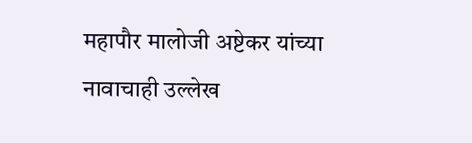महापौर मालोजी अष्टेकर यांच्या नावाचाही उल्लेख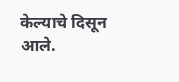केल्याचे दिसून आले.